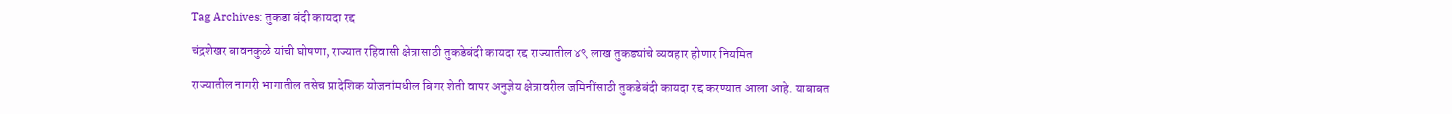Tag Archives: तुकडा बंदी कायदा रद्द

चंद्रशेखर बावनकुळे यांची घोषणा, राज्यात रहिवासी क्षेत्रासाठी तुकडेबंदी कायदा रद्द राज्यातील ४९ लाख तुकड्यांचे व्यवहार होणार नियमित

राज्यातील नागरी भागातील तसेच प्रादेशिक योजनांमधील बिगर शेती वापर अनुज्ञेय क्षेत्रावरील जमिनींसाठी तुकडेबंदी कायदा रद्द करण्यात आला आहे. याबाबत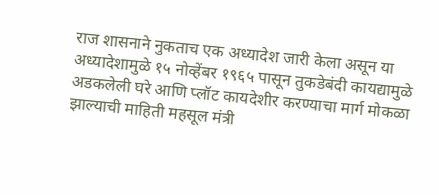राज शासनाने नुकताच एक अध्यादेश जारी केला असून या अध्यादेशामुळे १५ नोव्हेंबर १९६५ पासून तुकडेबंदी कायद्यामुळे अडकलेली घरे आणि प्लॉट कायदेशीर करण्याचा मार्ग मोकळा झाल्याची माहिती महसूल मंत्री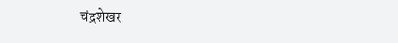चंद्रशेखर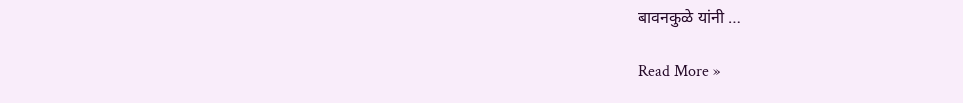बावनकुळे यांनी …

Read More »